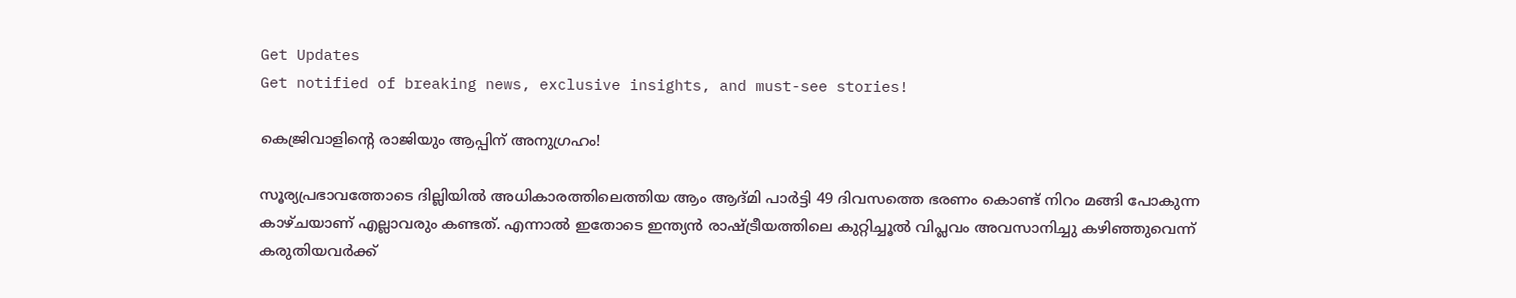Get Updates
Get notified of breaking news, exclusive insights, and must-see stories!

കെജ്രിവാളിന്റെ രാജിയും ആപ്പിന്‌ അനുഗ്രഹം!

സൂര്യപ്രഭാവത്തോടെ ദില്ലിയില്‍ അധികാരത്തിലെത്തിയ ആം ആദ്മി പാര്‍ട്ടി 49 ദിവസത്തെ ഭരണം കൊണ്ട് നിറം മങ്ങി പോകുന്ന കാഴ്ചയാണ് എല്ലാവരും കണ്ടത്. എന്നാല്‍ ഇതോടെ ഇന്ത്യന്‍ രാഷ്ട്രീയത്തിലെ കുറ്റിച്ചൂല്‍ വിപ്ലവം അവസാനിച്ചു കഴിഞ്ഞുവെന്ന് കരുതിയവര്‍ക്ക്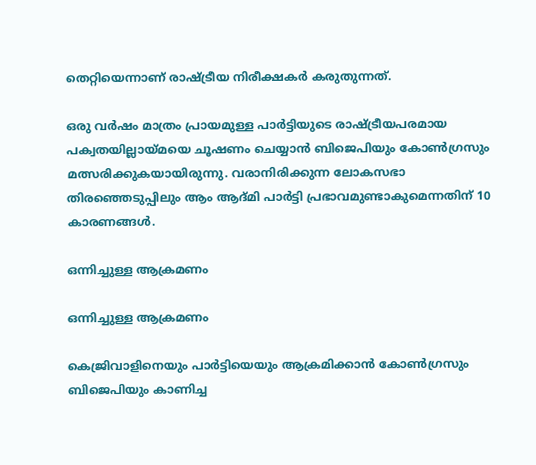തെറ്റിയെന്നാണ് രാഷ്ട്രീയ നിരീക്ഷകര്‍ കരുതുന്നത്.

ഒരു വര്‍ഷം മാത്രം പ്രായമുള്ള പാര്‍ട്ടിയുടെ രാഷ്ട്രീയപരമായ പക്വതയില്ലായ്മയെ ചൂഷണം ചെയ്യാന്‍ ബിജെപിയും കോണ്‍ഗ്രസും മത്സരിക്കുകയായിരുന്നു. വരാനിരിക്കുന്ന ലോകസഭാ തിരഞ്ഞെടുപ്പിലും ആം ആദ്മി പാര്‍ട്ടി പ്രഭാവമുണ്ടാകുമെന്നതിന് 10 കാരണങ്ങള്‍.

ഒന്നിച്ചുള്ള ആക്രമണം

ഒന്നിച്ചുള്ള ആക്രമണം

കെജ്രിവാളിനെയും പാര്‍ട്ടിയെയും ആക്രമിക്കാന്‍ കോണ്‍ഗ്രസും ബിജെപിയും കാണിച്ച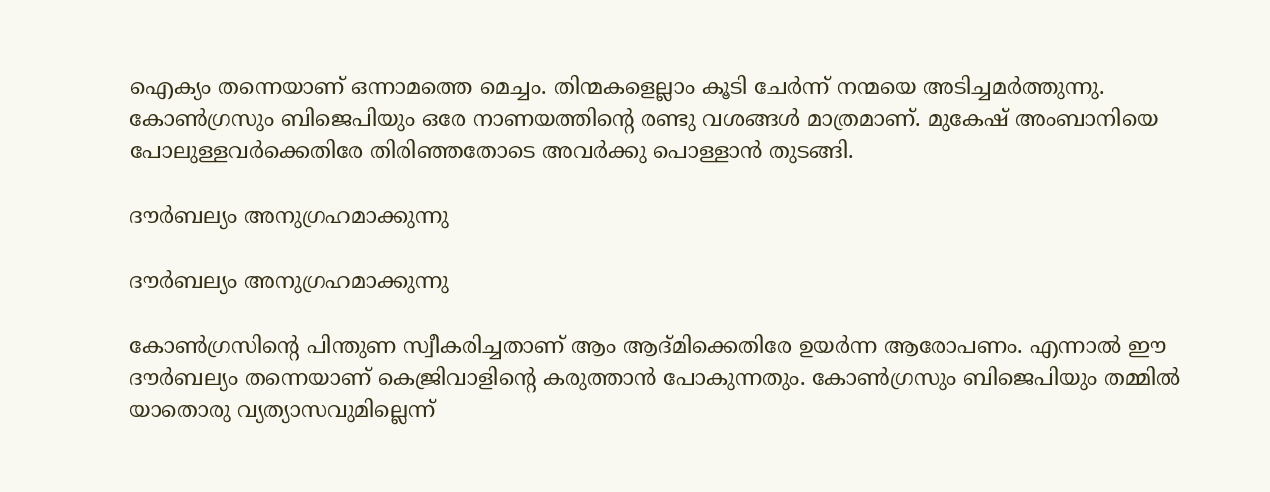ഐക്യം തന്നെയാണ് ഒന്നാമത്തെ മെച്ചം. തിന്മകളെല്ലാം കൂടി ചേര്‍ന്ന് നന്മയെ അടിച്ചമര്‍ത്തുന്നു. കോണ്‍ഗ്രസും ബിജെപിയും ഒരേ നാണയത്തിന്റെ രണ്ടു വശങ്ങള്‍ മാത്രമാണ്. മുകേഷ് അംബാനിയെ പോലുള്ളവര്‍ക്കെതിരേ തിരിഞ്ഞതോടെ അവര്‍ക്കു പൊള്ളാന്‍ തുടങ്ങി.

ദൗര്‍ബല്യം അനുഗ്രഹമാക്കുന്നു

ദൗര്‍ബല്യം അനുഗ്രഹമാക്കുന്നു

കോണ്‍ഗ്രസിന്റെ പിന്തുണ സ്വീകരിച്ചതാണ് ആം ആദ്മിക്കെതിരേ ഉയര്‍ന്ന ആരോപണം. എന്നാല്‍ ഈ ദൗര്‍ബല്യം തന്നെയാണ് കെജ്രിവാളിന്റെ കരുത്താന്‍ പോകുന്നതും. കോണ്‍ഗ്രസും ബിജെപിയും തമ്മില്‍ യാതൊരു വ്യത്യാസവുമില്ലെന്ന്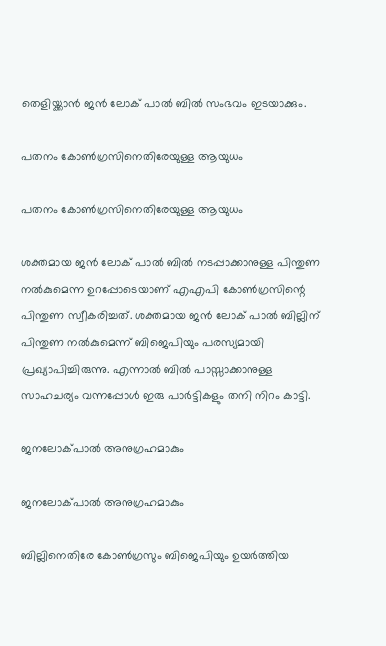തെളിയ്ക്കാന്‍ ജന്‍ ലോക് പാല്‍ ബില്‍ സംഭവം ഇടയാക്കും.

പതനം കോണ്‍ഗ്രസിനെതിരേയുള്ള ആയുധം

പതനം കോണ്‍ഗ്രസിനെതിരേയുള്ള ആയുധം

ശക്തമായ ജന്‍ ലോക് പാല്‍ ബില്‍ നടപ്പാക്കാനുള്ള പിന്തുണ നല്‍കുമെന്ന ഉറപ്പോടെയാണ് എഎപി കോണ്‍ഗ്രസിന്റെ പിന്തുണ സ്വീകരിച്ചത്. ശക്തമായ ജന്‍ ലോക് പാല്‍ ബില്ലിന് പിന്തുണ നല്‍കുമെന്ന് ബിജെപിയും പരസ്യമായി പ്രഖ്യാപിച്ചിരുന്നു. എന്നാല്‍ ബില്‍ പാസ്സാക്കാനുള്ള സാഹചര്യം വന്നപ്പോള്‍ ഇരു പാര്‍ട്ടികളും തനി നിറം കാട്ടി.

ജനലോക്പാല്‍ അനുഗ്രഹമാകും

ജനലോക്പാല്‍ അനുഗ്രഹമാകും

ബില്ലിനെതിരേ കോണ്‍ഗ്രസും ബിജെപിയും ഉയര്‍ത്തിയ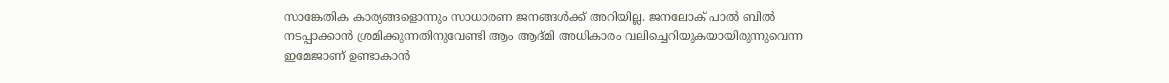സാങ്കേതിക കാര്യങ്ങളൊന്നും സാധാരണ ജനങ്ങള്‍ക്ക് അറിയില്ല. ജനലോക് പാല്‍ ബില്‍ നടപ്പാക്കാന്‍ ശ്രമിക്കുന്നതിനുവേണ്ടി ആം ആദ്മി അധികാരം വലിച്ചെറിയുകയായിരുന്നുവെന്ന ഇമേജാണ് ഉണ്ടാകാന്‍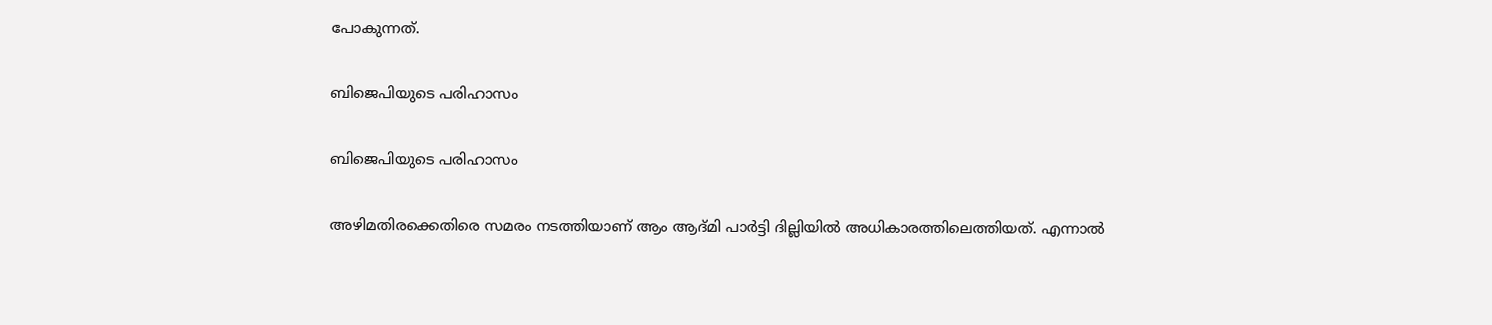പോകുന്നത്.

ബിജെപിയുടെ പരിഹാസം

ബിജെപിയുടെ പരിഹാസം

അഴിമതിരക്കെതിരെ സമരം നടത്തിയാണ് ആം ആദ്മി പാര്‍ട്ടി ദില്ലിയില്‍ അധികാരത്തിലെത്തിയത്. എന്നാല്‍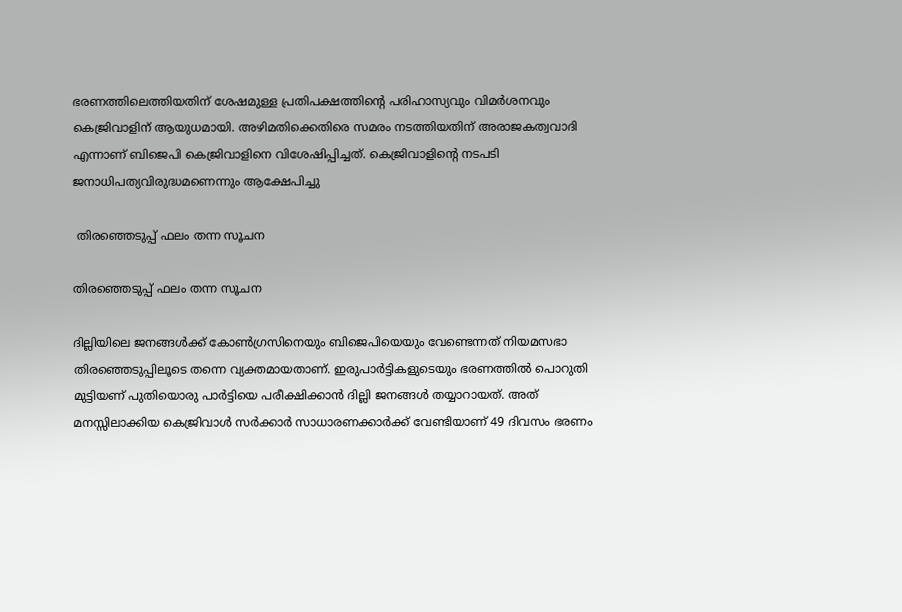ഭരണത്തിലെത്തിയതിന് ശേഷമുള്ള പ്രതിപക്ഷത്തിന്റെ പരിഹാസ്യവും വിമര്‍ശനവും കെജ്രിവാളിന് ആയുധമായി. അഴിമതിക്കെതിരെ സമരം നടത്തിയതിന് അരാജകത്വവാദി എന്നാണ് ബിജെപി കെജ്രിവാളിനെ വിശേഷിപ്പിച്ചത്. കെജ്രിവാളിന്റെ നടപടി ജനാധിപത്യവിരുദ്ധമണെന്നും ആക്ഷേപിച്ചു

 തിരഞ്ഞെടുപ്പ് ഫലം തന്ന സൂചന

തിരഞ്ഞെടുപ്പ് ഫലം തന്ന സൂചന

ദില്ലിയിലെ ജനങ്ങള്‍ക്ക് കോണ്‍ഗ്രസിനെയും ബിജെപിയെയും വേണ്ടെന്നത് നിയമസഭാ തിരഞ്ഞെടുപ്പിലൂടെ തന്നെ വ്യക്തമായതാണ്. ഇരുപാര്‍ട്ടികളുടെയും ഭരണത്തില്‍ പൊറുതി മുട്ടിയണ് പുതിയൊരു പാര്‍ട്ടിയെ പരീക്ഷിക്കാന്‍ ദില്ലി ജനങ്ങള്‍ തയ്യാറായത്. അത് മനസ്സിലാക്കിയ കെജ്രിവാള്‍ സര്‍ക്കാര്‍ സാധാരണക്കാര്‍ക്ക് വേണ്ടിയാണ് 49 ദിവസം ഭരണം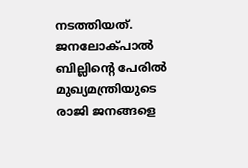നടത്തിയത്. ജനലോക്പാല്‍ ബില്ലിന്റെ പേരില്‍ മുഖ്യമന്ത്രിയുടെ രാജി ജനങ്ങളെ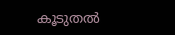കൂടുതല്‍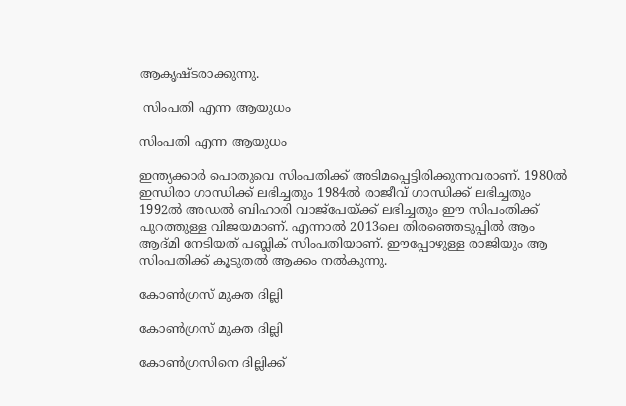ആകൃഷ്ടരാക്കുന്നു.

 സിംപതി എന്ന ആയുധം

സിംപതി എന്ന ആയുധം

ഇന്ത്യക്കാര്‍ പൊതുവെ സിംപതിക്ക് അടിമപ്പെട്ടിരിക്കുന്നവരാണ്. 1980ല്‍ ഇന്ധിരാ ഗാന്ധിക്ക് ലഭിച്ചതും 1984ല്‍ രാജീവ് ഗാന്ധിക്ക് ലഭിച്ചതും 1992ല്‍ അഡല്‍ ബിഹാരി വാജ്‌പേയ്ക്ക് ലഭിച്ചതും ഈ സിപംതിക്ക് പുറത്തുള്ള വിജയമാണ്. എന്നാല്‍ 2013ലെ തിരഞ്ഞെടുപ്പില്‍ ആം ആദ്മി നേടിയത് പബ്ലിക് സിംപതിയാണ്. ഈപ്പോഴുള്ള രാജിയും ആ സിംപതിക്ക് കൂടുതല്‍ ആക്കം നല്‍കുന്നു.

കോണ്‍ഗ്രസ് മുക്ത ദില്ലി

കോണ്‍ഗ്രസ് മുക്ത ദില്ലി

കോണ്‍ഗ്രസിനെ ദില്ലിക്ക്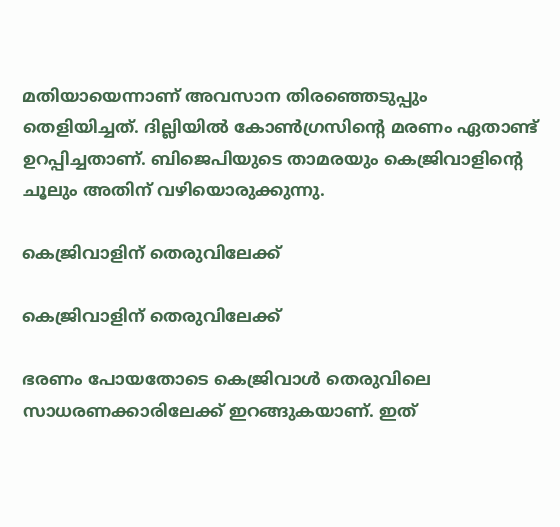മതിയായെന്നാണ് അവസാന തിരഞ്ഞെടുപ്പും തെളിയിച്ചത്. ദില്ലിയില്‍ കോണ്‍ഗ്രസിന്റെ മരണം ഏതാണ്ട് ഉറപ്പിച്ചതാണ്. ബിജെപിയുടെ താമരയും കെജ്രിവാളിന്റെ ചൂലും അതിന് വഴിയൊരുക്കുന്നു.

കെജ്രിവാളിന് തെരുവിലേക്ക്

കെജ്രിവാളിന് തെരുവിലേക്ക്

ഭരണം പോയതോടെ കെജ്രിവാള്‍ തെരുവിലെ സാധരണക്കാരിലേക്ക് ഇറങ്ങുകയാണ്. ഇത്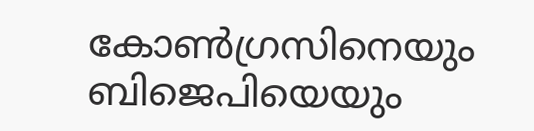കോണ്‍ഗ്രസിനെയും ബിജെപിയെയും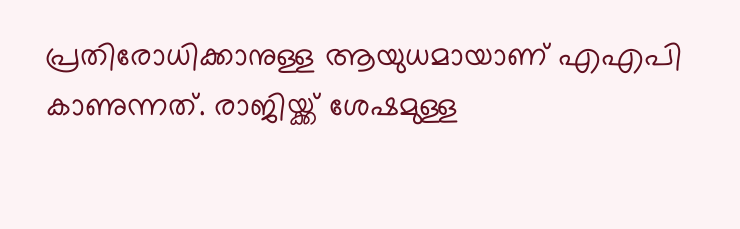പ്രതിരോധിക്കാനുള്ള ആയുധമായാണ് എഎപി കാണുന്നത്. രാജിയ്ക്ക് ശേഷമുള്ള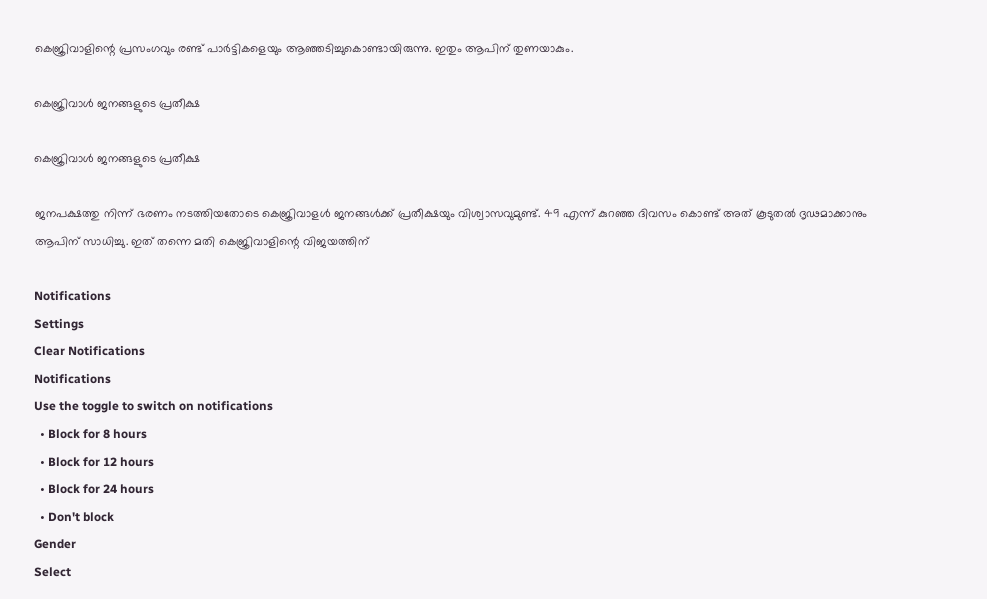കെജ്രിവാളിന്റെ പ്രസംഗവും രണ്ട് പാര്‍ട്ടികളെയും ആഞ്ഞടിച്ചുകൊണ്ടായിരുന്നു. ഇതും ആപിന് തുണയാകും.

കെജ്രിവാള്‍ ജനങ്ങളുടെ പ്രതീക്ഷ

കെജ്രിവാള്‍ ജനങ്ങളുടെ പ്രതീക്ഷ

ജനപക്ഷത്തു നിന്ന് ഭരണം നടത്തിയതോടെ കെജ്രിവാളള്‍ ജനങ്ങള്‍ക്ക് പ്രതീക്ഷയും വിശ്വാസവുമുണ്ട്. 49 എന്ന് കുറഞ്ഞ ദിവസം കൊണ്ട് അത് കൂടുതല്‍ ദൃഢമാക്കാനും ആപിന് സാധിച്ചു. ഇത് തന്നെ മതി കെജ്രിവാളിന്റെ വിജയത്തിന്

Notifications
Settings
Clear Notifications
Notifications
Use the toggle to switch on notifications
  • Block for 8 hours
  • Block for 12 hours
  • Block for 24 hours
  • Don't block
Gender
Select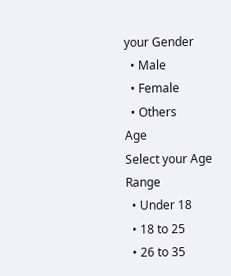your Gender
  • Male
  • Female
  • Others
Age
Select your Age Range
  • Under 18
  • 18 to 25
  • 26 to 35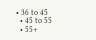• 36 to 45
  • 45 to 55
  • 55+